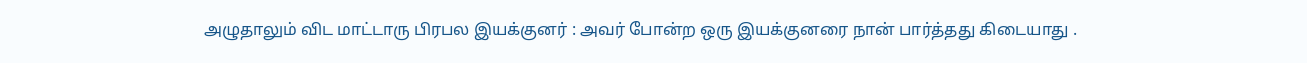அழுதாலும் விட மாட்டாரு பிரபல இயக்குனர் : அவர் போன்ற ஒரு இயக்குனரை நான் பார்த்தது கிடையாது .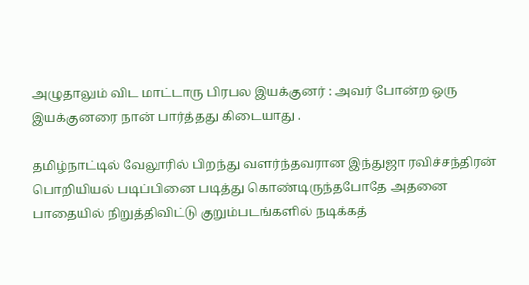அழுதாலும் விட மாட்டாரு பிரபல இயக்குனர் : அவர் போன்ற ஒரு இயக்குனரை நான் பார்த்தது கிடையாது .

தமிழ்நாட்டில் வேலூரில் பிறந்து வளர்ந்தவரான இந்துஜா ரவிச்சந்திரன் பொறியியல் படிப்பினை படித்து கொண்டிருந்தபோதே அதனை பாதையில் நிறுத்திவிட்டு குறும்படங்களில் நடிக்கத்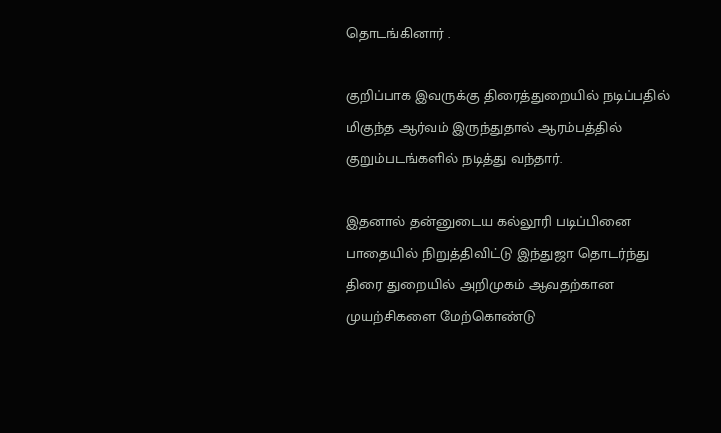தொடங்கினார் .

குறிப்பாக இவருக்கு திரைத்துறையில் நடிப்பதில் மிகுந்த ஆர்வம் இருந்துதால் ஆரம்பத்தில் குறும்படங்களில் நடித்து வந்தார்.

இதனால் தன்னுடைய கல்லூரி படிப்பினை பாதையில் நிறுத்திவிட்டு இந்துஜா தொடர்ந்து திரை துறையில் அறிமுகம் ஆவதற்கான முயற்சிகளை மேற்கொண்டு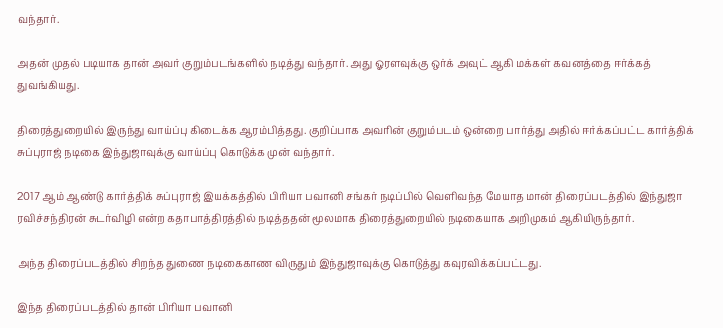வந்தார்.

அதன் முதல் படியாக தான் அவர் குறும்படங்களில் நடித்து வந்தார். அது ஓரளவுக்கு ஒர்க் அவுட் ஆகி மக்கள் கவனத்தை ஈர்க்கத் துவங்கியது.

திரைத்துறையில் இருந்து வாய்ப்பு கிடைக்க ஆரம்பித்தது. குறிப்பாக அவரின் குறும்படம் ஒன்றை பார்த்து அதில் ஈர்க்கப்பட்ட கார்த்திக் சுப்புராஜ் நடிகை இந்துஜாவுக்கு வாய்ப்பு கொடுக்க முன் வந்தார்.

2017 ஆம் ஆண்டு கார்த்திக் சுப்புராஜ் இயக்கத்தில் பிரியா பவானி சங்கர் நடிப்பில் வெளிவந்த மேயாத மான் திரைப்படத்தில் இந்துஜா ரவிச்சந்திரன் சுடர்விழி என்ற கதாபாத்திரத்தில் நடித்ததன் மூலமாக திரைத்துறையில் நடிகையாக அறிமுகம் ஆகியிருந்தார்.

அந்த திரைப்படத்தில் சிறந்த துணை நடிகைகாண விருதும் இந்துஜாவுக்கு கொடுத்து கவுரவிக்கப்பட்டது.

இந்த திரைப்படத்தில் தான் பிரியா பவானி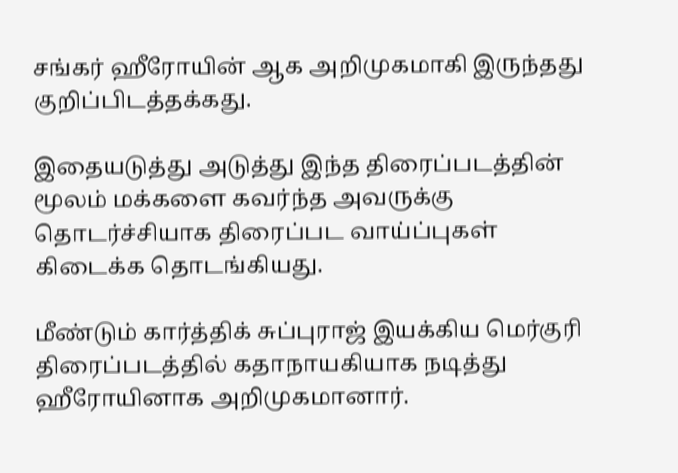சங்கர் ஹீரோயின் ஆக அறிமுகமாகி இருந்தது குறிப்பிடத்தக்கது.

இதையடுத்து அடுத்து இந்த திரைப்படத்தின் மூலம் மக்களை கவர்ந்த அவருக்கு தொடர்ச்சியாக திரைப்பட வாய்ப்புகள் கிடைக்க தொடங்கியது.

மீண்டும் கார்த்திக் சுப்புராஜ் இயக்கிய மெர்குரி திரைப்படத்தில் கதாநாயகியாக நடித்து ஹீரோயினாக அறிமுகமானார்.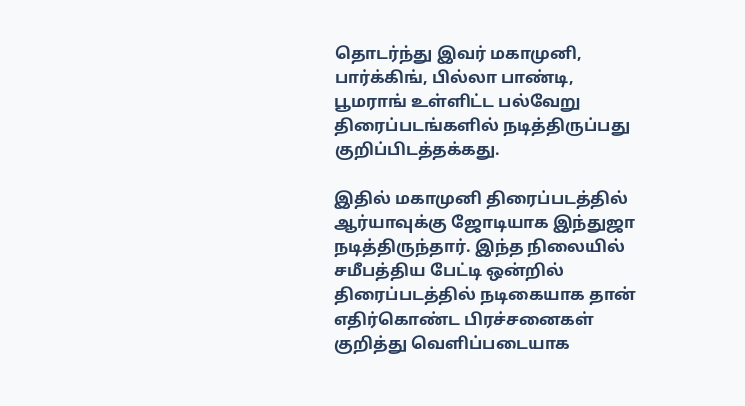தொடர்ந்து இவர் மகாமுனி, பார்க்கிங், பில்லா பாண்டி, பூமராங் உள்ளிட்ட பல்வேறு திரைப்படங்களில் நடித்திருப்பது குறிப்பிடத்தக்கது.

இதில் மகாமுனி திரைப்படத்தில் ஆர்யாவுக்கு ஜோடியாக இந்துஜா நடித்திருந்தார். இந்த நிலையில் சமீபத்திய பேட்டி ஒன்றில் திரைப்படத்தில் நடிகையாக தான் எதிர்கொண்ட பிரச்சனைகள் குறித்து வெளிப்படையாக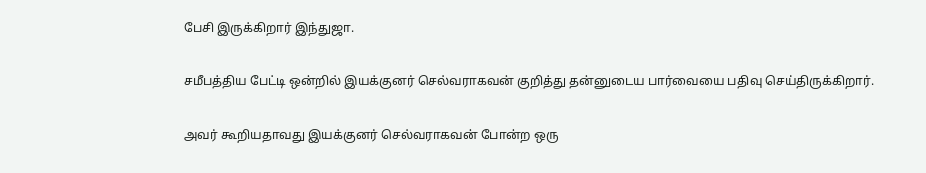பேசி இருக்கிறார் இந்துஜா.

சமீபத்திய பேட்டி ஒன்றில் இயக்குனர் செல்வராகவன் குறித்து தன்னுடைய பார்வையை பதிவு செய்திருக்கிறார்.

அவர் கூறியதாவது இயக்குனர் செல்வராகவன் போன்ற ஒரு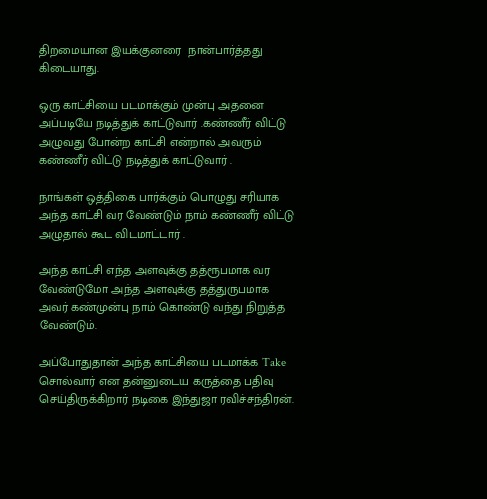திறமையான இயக்குனரை  நான்பார்த்தது கிடையாது.

ஒரு காட்சியை படமாக்கும் முன்பு அதனை அப்படியே நடித்துக் காட்டுவார் .கண்ணீர் விட்டு அழுவது போன்ற காட்சி என்றால் அவரும் கண்ணீர் விட்டு நடித்துக் காட்டுவார் .

நாங்கள் ஒத்திகை பார்க்கும் பொழுது சரியாக அந்த காட்சி வர வேண்டும் நாம் கண்ணீர் விட்டு அழுதால் கூட விடமாட்டார் .

அந்த காட்சி எந்த அளவுக்கு தத்ரூபமாக வர வேண்டுமோ அந்த அளவுக்கு தத்துருபமாக அவர் கண்முன்பு நாம் கொண்டு வந்து நிறுத்த வேண்டும்.

அப்போதுதான் அந்த காட்சியை படமாக்க Take சொல்வார் என தன்னுடைய கருத்தை பதிவு செய்திருக்கிறார் நடிகை இந்துஜா ரவிச்சந்திரன்.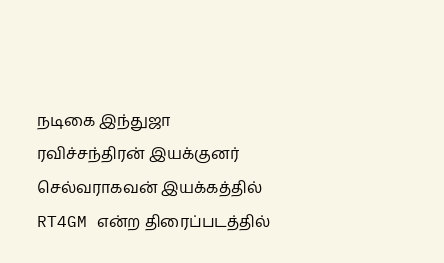நடிகை இந்துஜா ரவிச்சந்திரன் இயக்குனர் செல்வராகவன் இயக்கத்தில் RT4GM என்ற திரைப்படத்தில்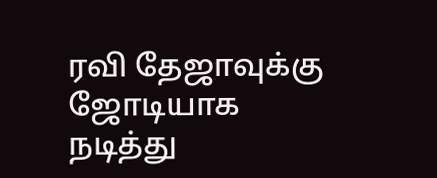ரவி தேஜாவுக்கு ஜோடியாக நடித்து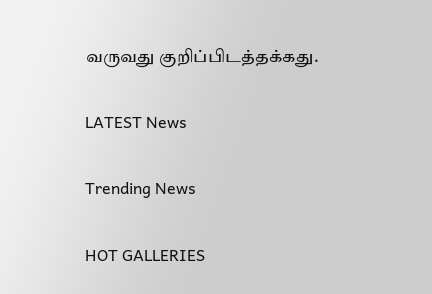வருவது குறிப்பிடத்தக்கது.

LATEST News

Trending News

HOT GALLERIES